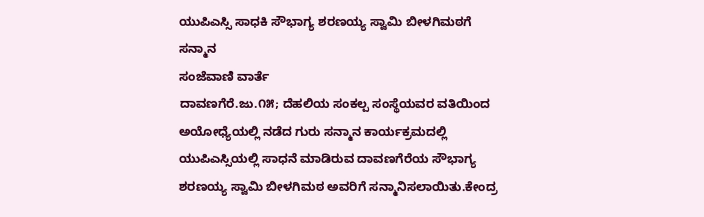ಯುಪಿಎಸ್ಸಿ ಸಾಧಕಿ ಸೌಭಾಗ್ಯ ಶರಣಯ್ಯ ಸ್ವಾಮಿ ಬೀಳಗಿಮಠಗೆ ಸನ್ಮಾನ
ಸಂಜೆವಾಣಿ ವಾರ್ತೆ
ದಾವಣಗೆರೆ.ಜು.೧೫; ದೆಹಲಿಯ ಸಂಕಲ್ಪ ಸಂಸ್ಥೆಯವರ ವತಿಯಿಂದ ಅಯೋಧ್ಯೆಯಲ್ಲಿ ನಡೆದ ಗುರು ಸನ್ಮಾನ ಕಾರ್ಯಕ್ರಮದಲ್ಲಿ  ಯುಪಿಎಸ್ಸಿಯಲ್ಲಿ ಸಾಧನೆ ಮಾಡಿರುವ ದಾವಣಗೆರೆಯ ಸೌಭಾಗ್ಯ ಶರಣಯ್ಯ ಸ್ವಾಮಿ ಬೀಳಗಿಮಠ ಅವರಿಗೆ ಸನ್ಮಾನಿಸಲಾಯಿತು.ಕೇಂದ್ರ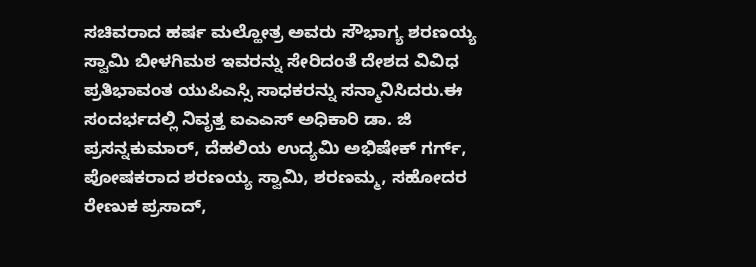ಸಚಿವರಾದ ಹರ್ಷ ಮಲ್ಹೋತ್ರ ಅವರು ಸೌಭಾಗ್ಯ ಶರಣಯ್ಯ ಸ್ವಾಮಿ ಬೀಳಗಿಮಠ ಇವರನ್ನು ಸೇರಿದಂತೆ ದೇಶದ ವಿವಿಧ ಪ್ರತಿಭಾವಂತ ಯುಪಿಎಸ್ಸಿ ಸಾಧಕರನ್ನು ಸನ್ಮಾನಿಸಿದರು.ಈ ಸಂದರ್ಭದಲ್ಲಿ ನಿವೃತ್ತ ಐಎಎಸ್ ಅಧಿಕಾರಿ ಡಾ. ಜಿ ಪ್ರಸನ್ನಕುಮಾರ್, ದೆಹಲಿಯ ಉದ್ಯಮಿ ಅಭಿಷೇಕ್ ಗರ್ಗ್, ಪೋಷಕರಾದ ಶರಣಯ್ಯ ಸ್ವಾಮಿ, ಶರಣಮ್ಮ, ಸಹೋದರ ರೇಣುಕ ಪ್ರಸಾದ್,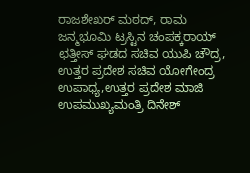ರಾಜಶೇಖರ್ ಮಠದ್, ರಾಮ ಜನ್ಮಭೂಮಿ ಟ್ರಸ್ಟಿನ ಚಂಪಕ್ಕರಾಯ್ ಛತ್ತೀಸ್ ಘಡದ ಸಚಿವ ಯುಪಿ ಚೌದ್ರ, ಉತ್ತರ ಪ್ರದೇಶ ಸಚಿವ ಯೋಗೇಂದ್ರ ಉಪಾಧ್ಯ,ಉತ್ತರ ಪ್ರದೇಶ ಮಾಜಿ ಉಪಮುಖ್ಯಮಂತ್ರಿ ದಿನೇಶ್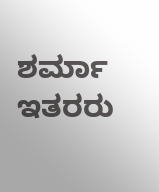ಶರ್ಮಾ ಇತರರು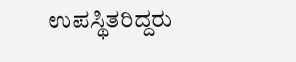ಉಪಸ್ಥಿತರಿದ್ದರು